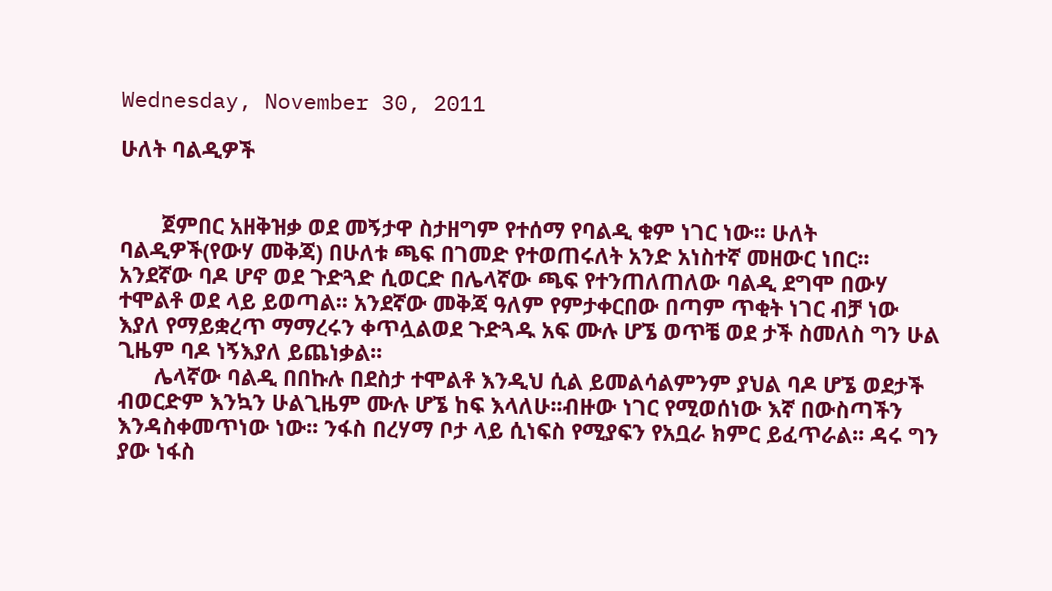Wednesday, November 30, 2011

ሁለት ባልዲዎች


       ጀምበር አዘቅዝቃ ወደ መኝታዋ ስታዘግም የተሰማ የባልዲ ቁም ነገር ነው፡፡ ሁለት ባልዲዎች(የውሃ መቅጃ) በሁለቱ ጫፍ በገመድ የተወጠሩለት አንድ አነስተኛ መዘውር ነበር፡፡ አንደኛው ባዶ ሆኖ ወደ ጉድጓድ ሲወርድ በሌላኛው ጫፍ የተንጠለጠለው ባልዲ ደግሞ በውሃ ተሞልቶ ወደ ላይ ይወጣል፡፡ አንደኛው መቅጃ ዓለም የምታቀርበው በጣም ጥቂት ነገር ብቻ ነው እያለ የማይቋረጥ ማማረሩን ቀጥሏልወደ ጉድጓዱ አፍ ሙሉ ሆኜ ወጥቼ ወደ ታች ስመለስ ግን ሁል ጊዜም ባዶ ነኝእያለ ይጨነቃል፡፡
      ሌላኛው ባልዲ በበኩሉ በደስታ ተሞልቶ እንዲህ ሲል ይመልሳልምንም ያህል ባዶ ሆኜ ወደታች ብወርድም እንኳን ሁልጊዜም ሙሉ ሆኜ ከፍ እላለሁ፡፡ብዙው ነገር የሚወሰነው እኛ በውስጣችን እንዳስቀመጥነው ነው፡፡ ንፋስ በረሃማ ቦታ ላይ ሲነፍስ የሚያፍን የአቧራ ክምር ይፈጥራል፡፡ ዳሩ ግን ያው ነፋስ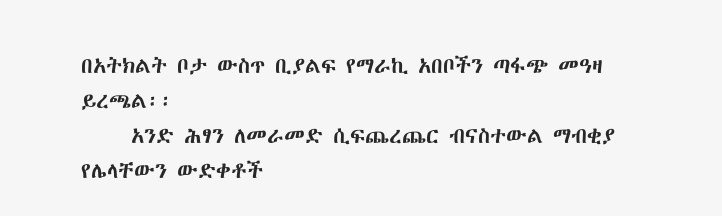በአትክልት ቦታ ውስጥ ቢያልፍ የማራኪ አበቦችን ጣፋጭ መዓዛ ይረጫል፡፡
     አንድ ሕፃን ለመራመድ ሲፍጨረጨር ብናስተውል ማብቂያ የሌላቸውን ውድቀቶች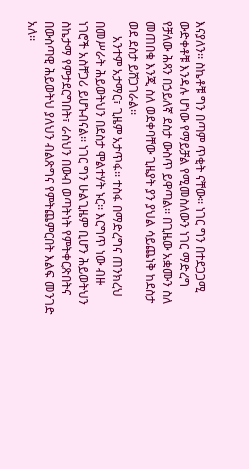እናያለን፡፡ ስኬቶቹ ግን በጣም ጥቂት ናቸው፡፡ ነገር ግን በተደጋጋሚ ውድቀቶቹ እንዳሉ ሆነው የማይቻል የሚመስለውን ነገር ማድረግ የቻለው ሕጻን በኃይለኛ ደስታ ውስጥ ይዋጣል፡፡ በጊዜው አቋሙን ስለ መጠበቁ እንጂ ስለ ወደቀባቸው ጊዜያት ያን ያህል ሳይጨነቅ ከደስታ ወደ ደስታ ይሸጋገራል፡፡
     አንተም አታማር፣ ጊዜም አታጥፋ፡፡ ተስፋ በማድረግና ጠንክረህ በመሥራት ሕይወትህን በደስታ ሞልተሃት ኑር፡፡ እርግጥ ነው ብዙ ነገሮች አስቸጋሪ ይሆኑብናል፡፡ ነገር ግን ሁልጊዜም ቢሆን ሕይወትህን ስኬታማ የምታደርግበት፣ ራስህን በውብ ወጣትነት የምትቀርጽበትና በውስጣዊ ሕይወትህ ያለህን ብልጽግና የምትጨምርበት እልፍ መንገድ አለ፡፡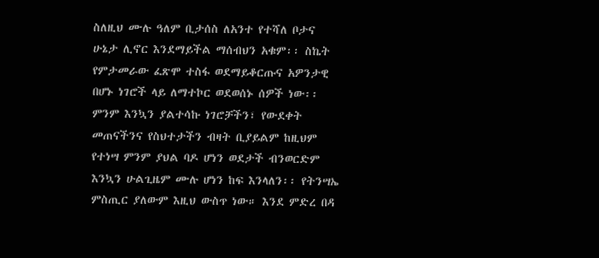ስለዚህ ሙሉ ዓለም ቢታሰስ ለአንተ የተሻለ ቦታና ሁኔታ ሊኖር እንደማይችል ማሰብህን አቁም፡፡ ስኬት የምታመራው ፈጽሞ ተስፋ ወደማይቆርጡና አዎንታዊ በሆኑ ነገሮች ላይ ለማተኮር ወደወሰኑ ሰዎች ነው፡፡ ምንም እንኳን ያልተሳኩ ነገሮቻችን፣ የውደቀት መጠናችንና የስህተታችን ብዛት ቢያይልም ከዚህም የተነሣ ምንም ያህል ባዶ ሆነን ወደታች ብንወርድም እንኳን ሁልጊዜም ሙሉ ሆነን ከፍ እንላለን፡፡ የትንሣኤ ምስጢር ያለውም እዚህ ውስጥ ነው። እንደ ምድረ በዳ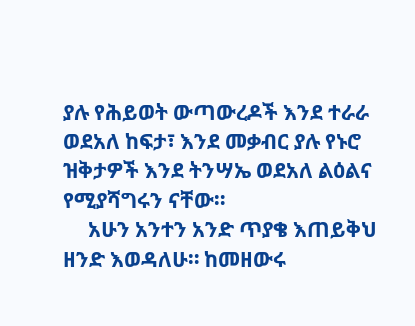ያሉ የሕይወት ውጣውረዶች እንደ ተራራ ወደአለ ከፍታ፣ እንደ መቃብር ያሉ የኑሮ ዝቅታዎች እንደ ትንሣኤ ወደአለ ልዕልና የሚያሻግሩን ናቸው።
     አሁን አንተን አንድ ጥያቄ እጠይቅህ ዘንድ እወዳለሁ። ከመዘውሩ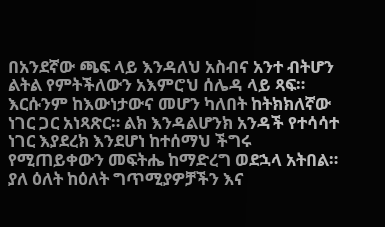በአንደኛው ጫፍ ላይ እንዳለህ አስብና አንተ ብትሆን ልትል የምትችለውን አእምሮህ ሰሌዳ ላይ ጻፍ። እርሱንም ከእውነታውና መሆን ካለበት ከትክክለኛው ነገር ጋር አነጻጽር። ልክ እንዳልሆንክ አንዳች የተሳሳተ ነገር እያደረክ እንደሆነ ከተሰማህ ችግሩ የሚጠይቀውን መፍትሔ ከማድረግ ወደኋላ አትበል። ያለ ዕለት ከዕለት ግጥሚያዎቻችን እና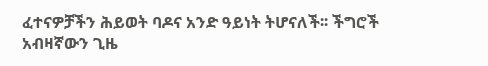ፈተናዎቻችን ሕይወት ባዶና አንድ ዓይነት ትሆናለች፡፡ ችግሮች አብዛኛውን ጊዜ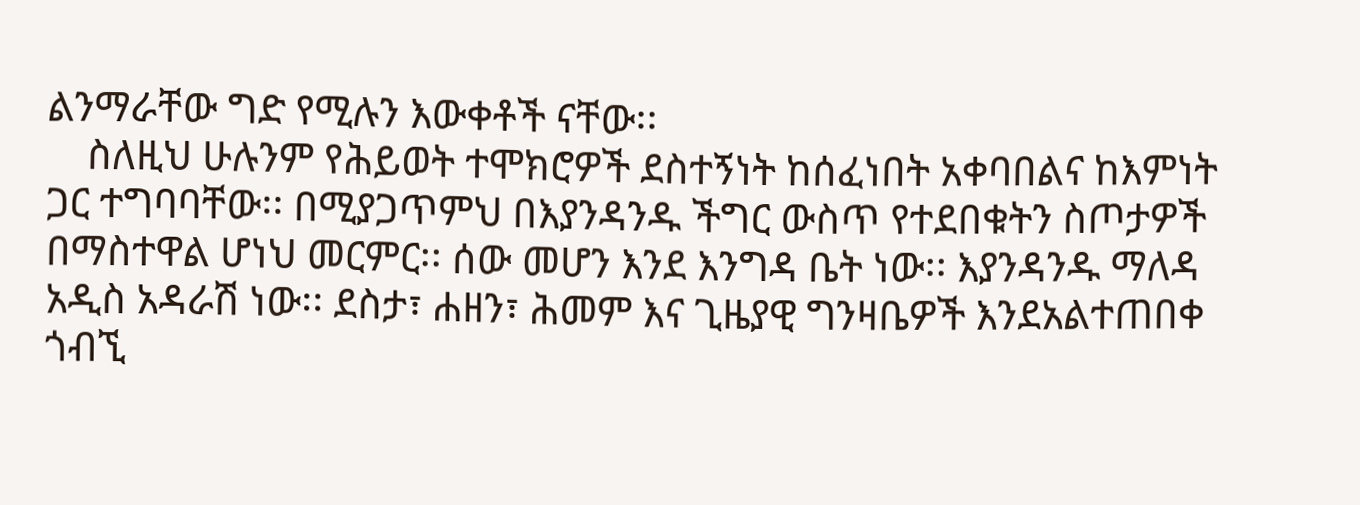ልንማራቸው ግድ የሚሉን እውቀቶች ናቸው፡፡
    ስለዚህ ሁሉንም የሕይወት ተሞክሮዎች ደስተኝነት ከሰፈነበት አቀባበልና ከእምነት ጋር ተግባባቸው፡፡ በሚያጋጥምህ በእያንዳንዱ ችግር ውስጥ የተደበቁትን ስጦታዎች በማስተዋል ሆነህ መርምር፡፡ ሰው መሆን እንደ እንግዳ ቤት ነው፡፡ እያንዳንዱ ማለዳ አዲስ አዳራሽ ነው፡፡ ደስታ፣ ሐዘን፣ ሕመም እና ጊዜያዊ ግንዛቤዎች እንደአልተጠበቀ ጎብኚ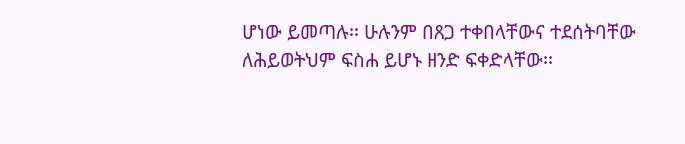ሆነው ይመጣሉ፡፡ ሁሉንም በጸጋ ተቀበላቸውና ተደሰትባቸው ለሕይወትህም ፍስሐ ይሆኑ ዘንድ ፍቀድላቸው፡፡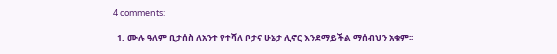4 comments:

  1. ሙሉ ዓለም ቢታሰስ ለአንተ የተሻለ ቦታና ሁኔታ ሊኖር እንደማይችል ማሰብህን አቁም፡፡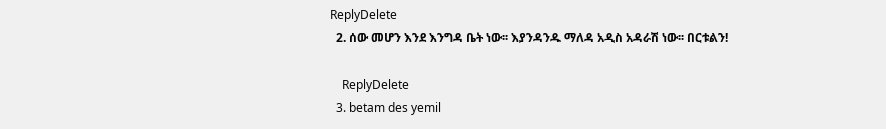ReplyDelete
  2. ሰው መሆን እንደ እንግዳ ቤት ነው፡፡ እያንዳንዱ ማለዳ አዲስ አዳራሽ ነው፡፡ በርቱልን!

    ReplyDelete
  3. betam des yemil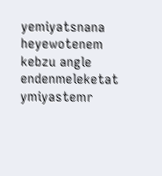yemiyatsnana heyewotenem kebzu angle endenmeleketat ymiyastemr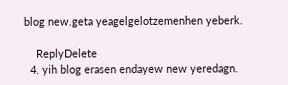blog new.geta yeagelgelotzemenhen yeberk.

    ReplyDelete
  4. yih blog erasen endayew new yeredagn.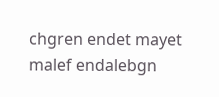chgren endet mayet malef endalebgn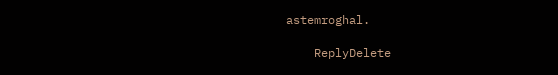astemroghal.

    ReplyDelete